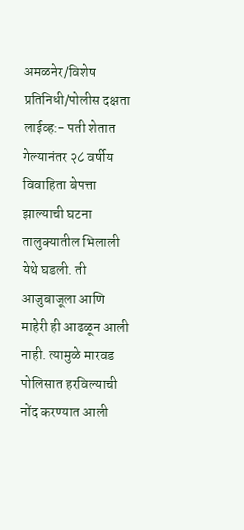अमळनेर/विशेष प्रतिनिधी/पोलीस दक्षता लाईव्ह:- पती शेतात गेल्यानंतर २८ वर्षीय विवाहिता बेपत्ता झाल्याची घटना तालुक्यातील भिलाली येथे घडली. ती आजुबाजूला आणि माहेरी ही आढळून आली नाही. त्यामुळे मारवड पोलिसात हरविल्याची नोंद करण्यात आली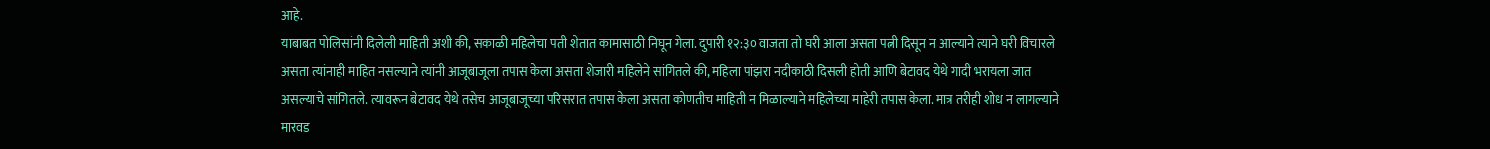आहे.
याबाबत पोलिसांनी दिलेली माहिती अशी की, सकाळी महिलेचा पती शेतात कामासाठी निघून गेला. दुपारी १२:३० वाजता तो घरी आला असता पत्नी दिसून न आल्याने त्याने घरी विचारले असता त्यांनाही माहित नसल्याने त्यांनी आजूबाजूला तपास केला असता शेजारी महिलेने सांगितले की, महिला पांझरा नदीकाठी दिसली होती आणि बेटावद येथे गादी भरायला जात असल्याचे सांगितले. त्यावरून बेटावद येथे तसेच आजूबाजूच्या परिसरात तपास केला असता कोणतीच माहिती न मिळाल्याने महिलेच्या माहेरी तपास केला. मात्र तरीही शोध न लागल्याने मारवड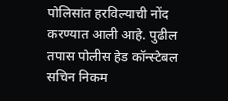पोलिसांत हरविल्याची नोंद करण्यात आली आहे. पुढील तपास पोलीस हेड कॉन्स्टेबल सचिन निकम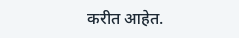करीत आहेत.